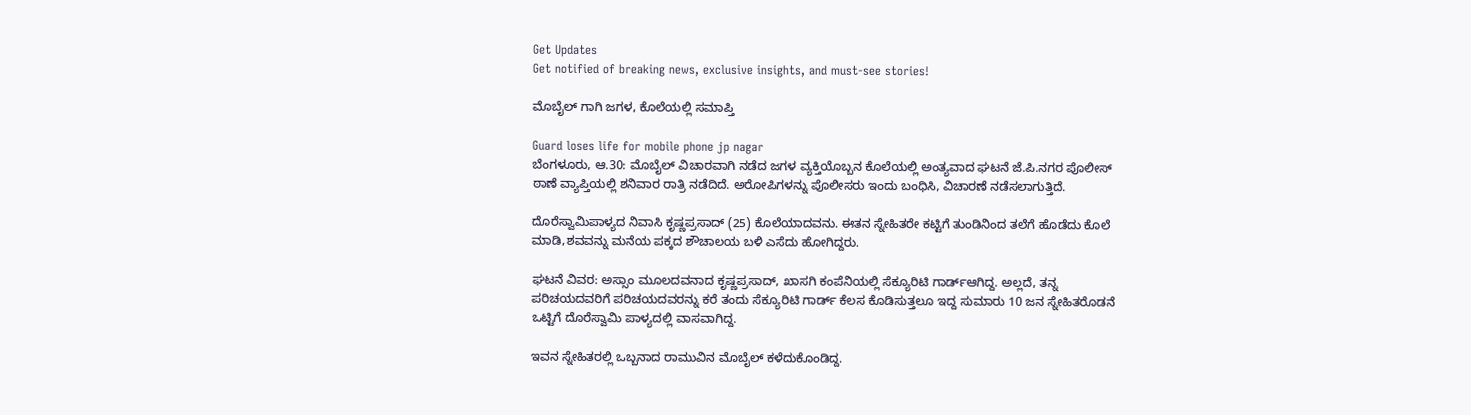Get Updates
Get notified of breaking news, exclusive insights, and must-see stories!

ಮೊಬೈಲ್ ಗಾಗಿ ಜಗಳ, ಕೊಲೆಯಲ್ಲಿ ಸಮಾಪ್ತಿ

Guard loses life for mobile phone jp nagar
ಬೆಂಗಳೂರು, ಆ.30: ಮೊಬೈಲ್ ವಿಚಾರವಾಗಿ ನಡೆದ ಜಗಳ ವ್ಯಕ್ತಿಯೊಬ್ಬನ ಕೊಲೆಯಲ್ಲಿ ಅಂತ್ಯವಾದ ಘಟನೆ ಜೆ.ಪಿ.ನಗರ ಪೊಲೀಸ್ ಠಾಣೆ ವ್ಯಾಪ್ತಿಯಲ್ಲಿ ಶನಿವಾರ ರಾತ್ರಿ ನಡೆದಿದೆ. ಅರೋಪಿಗಳನ್ನು ಪೊಲೀಸರು ಇಂದು ಬಂಧಿಸಿ, ವಿಚಾರಣೆ ನಡೆಸಲಾಗುತ್ತಿದೆ.

ದೊರೆಸ್ವಾಮಿಪಾಳ್ಯದ ನಿವಾಸಿ ಕೃಷ್ಣಪ್ರಸಾದ್ (25) ಕೊಲೆಯಾದವನು. ಈತನ ಸ್ನೇಹಿತರೇ ಕಟ್ಟಿಗೆ ತುಂಡಿನಿಂದ ತಲೆಗೆ ಹೊಡೆದು ಕೊಲೆ ಮಾಡಿ,ಶವವನ್ನು ಮನೆಯ ಪಕ್ಕದ ಶೌಚಾಲಯ ಬಳಿ ಎಸೆದು ಹೋಗಿದ್ದರು.

ಘಟನೆ ವಿವರ: ಅಸ್ಸಾಂ ಮೂಲದವನಾದ ಕೃಷ್ಣಪ್ರಸಾದ್, ಖಾಸಗಿ ಕಂಪೆನಿಯಲ್ಲಿ ಸೆಕ್ಯೂರಿಟಿ ಗಾರ್ಡ್ಆಗಿದ್ದ. ಅಲ್ಲದೆ, ತನ್ನ ಪರಿಚಯದವರಿಗೆ ಪರಿಚಯದವರನ್ನು ಕರೆ ತಂದು ಸೆಕ್ಯೂರಿಟಿ ಗಾರ್ಡ್ ಕೆಲಸ ಕೊಡಿಸುತ್ತಲೂ ಇದ್ದ ಸುಮಾರು 10 ಜನ ಸ್ನೇಹಿತರೊಡನೆ ಒಟ್ಟಿಗೆ ದೊರೆಸ್ವಾಮಿ ಪಾಳ್ಯದಲ್ಲಿ ವಾಸವಾಗಿದ್ದ.

ಇವನ ಸ್ನೇಹಿತರಲ್ಲಿ ಒಬ್ಬನಾದ ರಾಮುವಿನ ಮೊಬೈಲ್ ಕಳೆದುಕೊಂಡಿದ್ದ.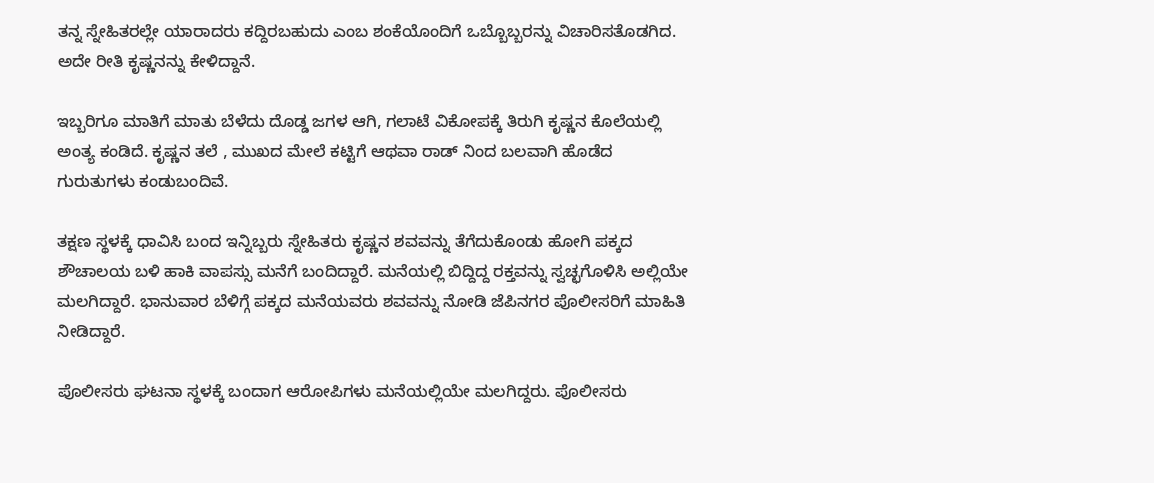ತನ್ನ ಸ್ನೇಹಿತರಲ್ಲೇ ಯಾರಾದರು ಕದ್ದಿರಬಹುದು ಎಂಬ ಶಂಕೆಯೊಂದಿಗೆ ಒಬ್ಬೊಬ್ಬರನ್ನು ವಿಚಾರಿಸತೊಡಗಿದ. ಅದೇ ರೀತಿ ಕೃಷ್ಣನನ್ನು ಕೇಳಿದ್ದಾನೆ.

ಇಬ್ಬರಿಗೂ ಮಾತಿಗೆ ಮಾತು ಬೆಳೆದು ದೊಡ್ಡ ಜಗಳ ಆಗಿ, ಗಲಾಟೆ ವಿಕೋಪಕ್ಕೆ ತಿರುಗಿ ಕೃಷ್ಣನ ಕೊಲೆಯಲ್ಲಿ ಅಂತ್ಯ ಕಂಡಿದೆ. ಕೃಷ್ಣನ ತಲೆ , ಮುಖದ ಮೇಲೆ ಕಟ್ಟಿಗೆ ಆಥವಾ ರಾಡ್ ನಿಂದ ಬಲವಾಗಿ ಹೊಡೆದ ಗುರುತುಗಳು ಕಂಡುಬಂದಿವೆ.

ತಕ್ಷಣ ಸ್ಥಳಕ್ಕೆ ಧಾವಿಸಿ ಬಂದ ಇನ್ನಿಬ್ಬರು ಸ್ನೇಹಿತರು ಕೃಷ್ಣನ ಶವವನ್ನು ತೆಗೆದುಕೊಂಡು ಹೋಗಿ ಪಕ್ಕದ ಶೌಚಾಲಯ ಬಳಿ ಹಾಕಿ ವಾಪಸ್ಸು ಮನೆಗೆ ಬಂದಿದ್ದಾರೆ. ಮನೆಯಲ್ಲಿ ಬಿದ್ದಿದ್ದ ರಕ್ತವನ್ನು ಸ್ವಚ್ಛಗೊಳಿಸಿ ಅಲ್ಲಿಯೇ ಮಲಗಿದ್ದಾರೆ. ಭಾನುವಾರ ಬೆಳಿಗ್ಗೆ ಪಕ್ಕದ ಮನೆಯವರು ಶವವನ್ನು ನೋಡಿ ಜೆಪಿನಗರ ಪೊಲೀಸರಿಗೆ ಮಾಹಿತಿ ನೀಡಿದ್ದಾರೆ.

ಪೊಲೀಸರು ಘಟನಾ ಸ್ಥಳಕ್ಕೆ ಬಂದಾಗ ಆರೋಪಿಗಳು ಮನೆಯಲ್ಲಿಯೇ ಮಲಗಿದ್ದರು. ಪೊಲೀಸರು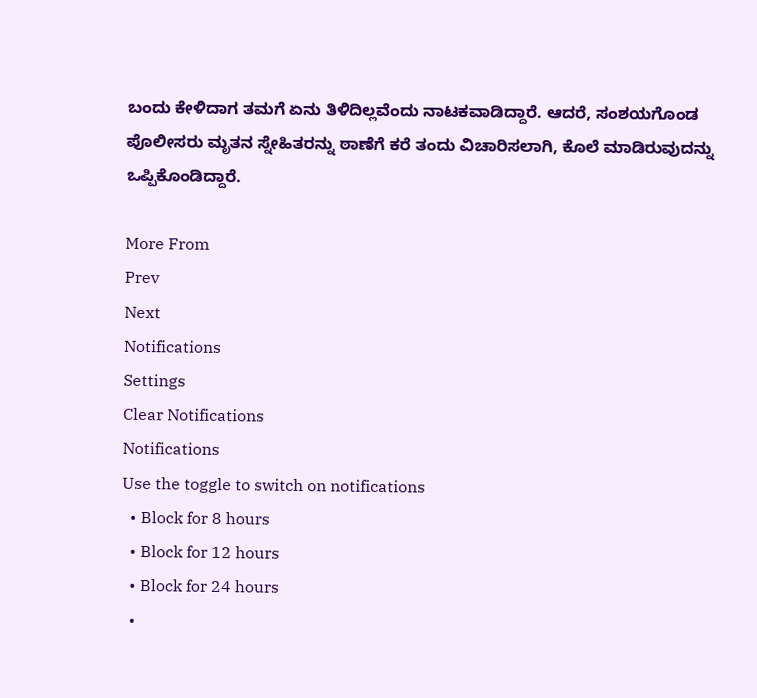ಬಂದು ಕೇಳಿದಾಗ ತಮಗೆ ಏನು ತಿಳಿದಿಲ್ಲವೆಂದು ನಾಟಕವಾಡಿದ್ದಾರೆ. ಆದರೆ, ಸಂಶಯಗೊಂಡ ಪೊಲೀಸರು ಮೃತನ ಸ್ನೇಹಿತರನ್ನು ಠಾಣೆಗೆ ಕರೆ ತಂದು ವಿಚಾರಿಸಲಾಗಿ, ಕೊಲೆ ಮಾಡಿರುವುದನ್ನು ಒಪ್ಪಿಕೊಂಡಿದ್ದಾರೆ.

More From
Prev
Next
Notifications
Settings
Clear Notifications
Notifications
Use the toggle to switch on notifications
  • Block for 8 hours
  • Block for 12 hours
  • Block for 24 hours
  •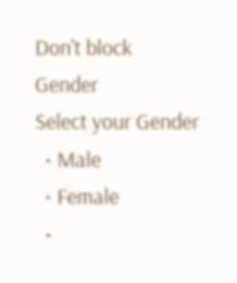Don't block
Gender
Select your Gender
  • Male
  • Female
  •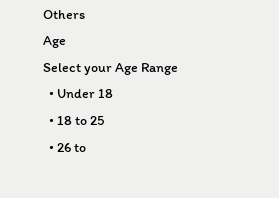Others
Age
Select your Age Range
  • Under 18
  • 18 to 25
  • 26 to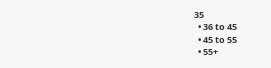35
  • 36 to 45
  • 45 to 55
  • 55+